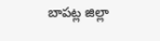బాపట్ల జిల్లా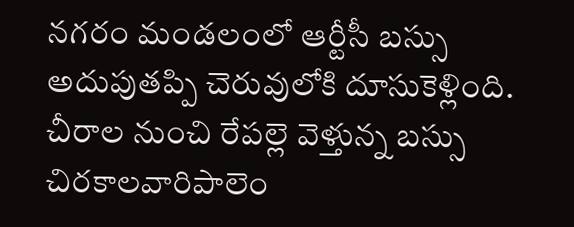నగరం మండలంలో ఆర్టీసీ బస్సు అదుపుతప్పి చెరువులోకి దూసుకెళ్లింది. చీరాల నుంచి రేపల్లె వెళ్తున్న బస్సు చిరకాలవారిపాలెం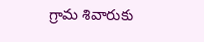గ్రామ శివారుకు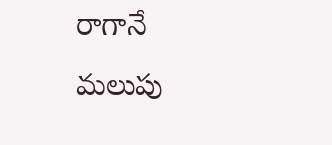రాగానే మలుపు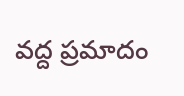వద్ద ప్రమాదం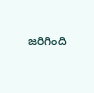జరిగింది